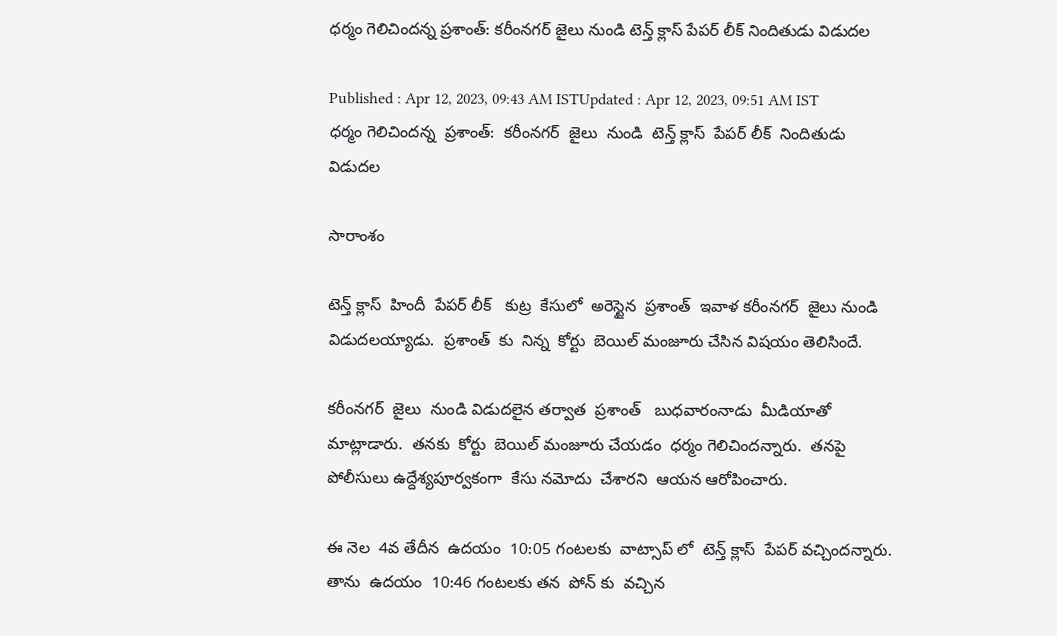ధర్మం గెలిచిందన్న ప్రశాంత్: కరీంనగర్ జైలు నుండి టెన్త్ క్లాస్ పేపర్ లీక్ నిందితుడు విడుదల

Published : Apr 12, 2023, 09:43 AM ISTUpdated : Apr 12, 2023, 09:51 AM IST
ధర్మం గెలిచిందన్న  ప్రశాంత్:  కరీంనగర్  జైలు  నుండి  టెన్త్ క్లాస్  పేపర్ లీక్  నిందితుడు  విడుదల

సారాంశం

టెన్త్ క్లాస్  హిందీ  పేపర్ లీక్   కుట్ర  కేసులో  అరెస్టైన  ప్రశాంత్  ఇవాళ కరీంనగర్  జైలు నుండి  విడుదలయ్యాడు.  ప్రశాంత్  కు  నిన్న  కోర్టు  బెయిల్ మంజూరు చేసిన విషయం తెలిసిందే.

కరీంనగర్  జైలు  నుండి విడుదలైన తర్వాత  ప్రశాంత్   బుధవారంనాడు  మీడియాతో మాట్లాడారు.  తనకు  కోర్టు  బెయిల్ మంజూరు చేయడం  ధర్మం గెలిచిందన్నారు.  తనపై  పోలీసులు ఉద్దేశ్యపూర్వకంగా  కేసు నమోదు  చేశారని  ఆయన ఆరోపించారు.

ఈ నెల  4వ తేదీన  ఉదయం  10:05 గంటలకు  వాట్సాప్ లో  టెన్త్ క్లాస్  పేపర్ వచ్చిందన్నారు. తాను  ఉదయం  10:46 గంటలకు తన  పోన్ కు  వచ్చిన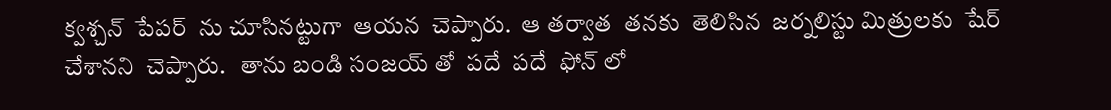క్వశ్చన్  పేపర్  ను చూసినట్టుగా  ఆయన  చెప్పారు.  ఆ తర్వాత  తనకు  తెలిసిన  జర్నలిస్టు మిత్రులకు  షేర్ చేశానని  చెప్పారు.   తాను బండి సంజయ్ తో  పదే  పదే  ఫోన్ లో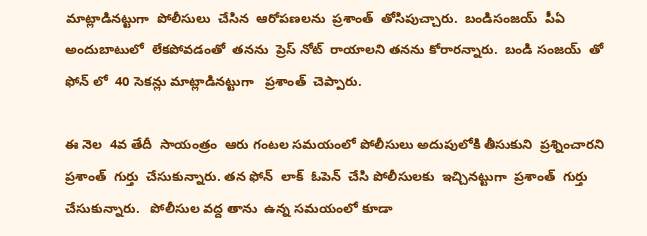మాట్లాడినట్టుగా  పోలీసులు  చేసిన  ఆరోపణలను  ప్రశాంత్  తోసిపుచ్చారు.  బండిసంజయ్  పీఏ  అందుబాటులో  లేకపోవడంతో  తనను  ప్రెస్ నోట్  రాయాలని తనను కోరారన్నారు.  బండి సంజయ్  తో  ఫోన్ లో  40 సెకన్లు మాట్లాడినట్టుగా   ప్రశాంత్  చెప్పారు.

ఈ నెల  4వ తేదీ  సాయంత్రం  ఆరు గంటల సమయంలో పోలీసులు అదుపులోకి తీసుకుని  ప్రశ్నించారని  ప్రశాంత్  గుర్తు  చేసుకున్నారు. తన ఫోన్  లాక్  ఓపెన్  చేసి పోలీసులకు  ఇచ్చినట్టుగా  ప్రశాంత్  గుర్తు  చేసుకున్నారు.   పోలీసుల వద్ద తాను  ఉన్న సమయంలో కూడా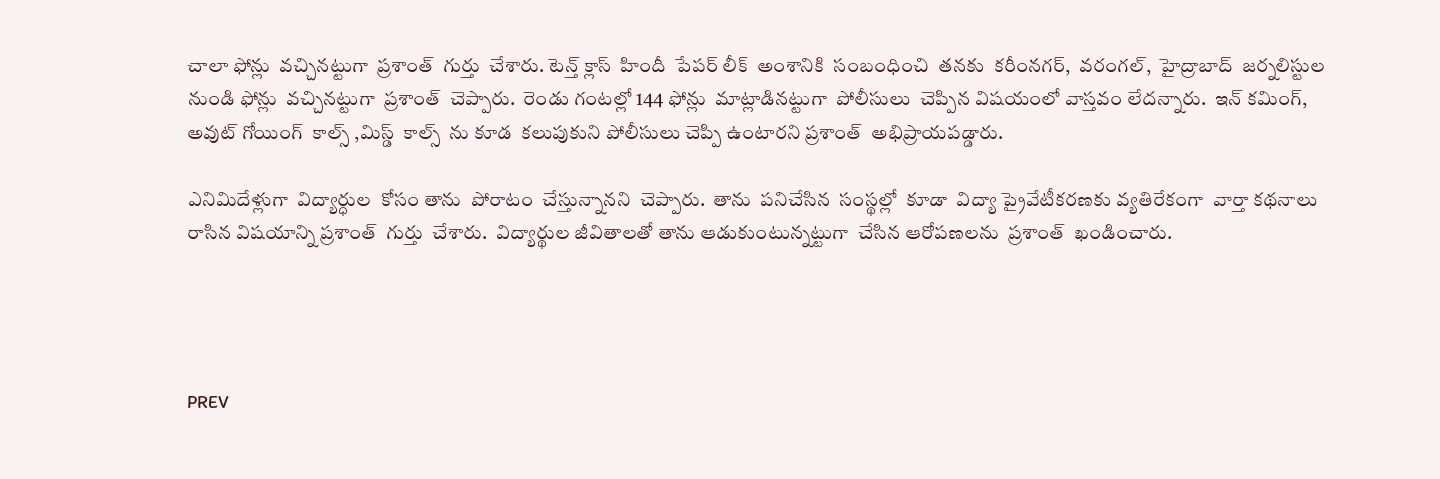చాలా ఫోన్లు  వచ్చినట్టుగా  ప్రశాంత్  గుర్తు  చేశారు. టెన్త్ క్లాస్  హిందీ  పేపర్ లీక్  అంశానికి  సంబంధించి  తనకు  కరీంనగర్,  వరంగల్,  హైద్రాబాద్  జర్నలిస్టుల నుండి ఫోన్లు  వచ్చినట్టుగా  ప్రశాంత్  చెప్పారు.  రెండు గంటల్లో 144 ఫోన్లు  మాట్లాడినట్టుగా  పోలీసులు  చెప్పిన విషయంలో వాస్తవం లేదన్నారు.  ఇన్ కమింగ్,  అవుట్ గోయింగ్  కాల్స్ ,మిస్డ్  కాల్స్  ను కూడ  కలుపుకుని పోలీసులు చెప్పి ఉంటారని ప్రశాంత్  అభిప్రాయపడ్డారు.

ఎనిమిదేళ్లుగా  విద్యార్ధుల  కోసం తాను  పోరాటం  చేస్తున్నానని  చెప్పారు.  తాను  పనిచేసిన  సంస్థల్లో  కూడా  విద్యా ప్రైవేటీకరణకు వ్యతిరేకంగా  వార్తా కథనాలు  రాసిన విషయాన్ని ప్రశాంత్  గుర్తు  చేశారు.  విద్యార్థుల జీవితాలతో తాను ఆడుకుంటున్నట్టుగా  చేసిన ఆరోపణలను  ప్రశాంత్  ఖండించారు.




PREV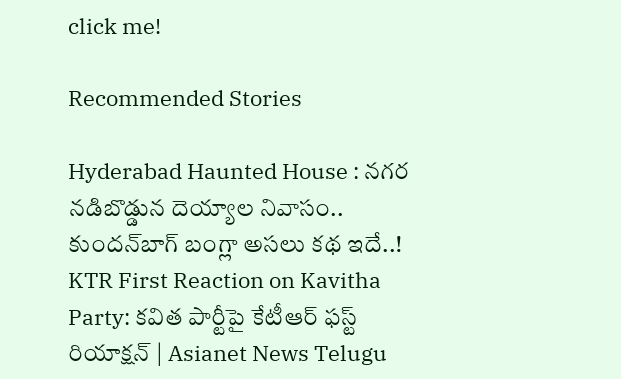click me!

Recommended Stories

Hyderabad Haunted House : నగర నడిబొడ్డున దెయ్యాల నివాసం.. కుందన్‌బాగ్‌ బంగ్లా అసలు కథ ఇదే..!
KTR First Reaction on Kavitha Party: కవిత పార్టీపై కేటీఆర్‌ ఫస్ట్‌ రియాక్షన్‌ | Asianet News Telugu